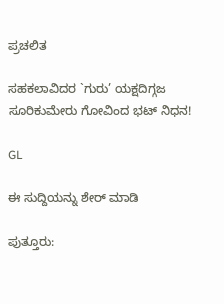ಪ್ರಚಲಿತ

ಸಹಕಲಾವಿದರ `ಗುರು’ ಯಕ್ಷದಿಗ್ಗಜ ಸೂರಿಕುಮೇರು ಗೋವಿಂದ ಭಟ್ ನಿಧನ!

GL

ಈ ಸುದ್ದಿಯನ್ನು ಶೇರ್ ಮಾಡಿ

ಪುತ್ತೂರು: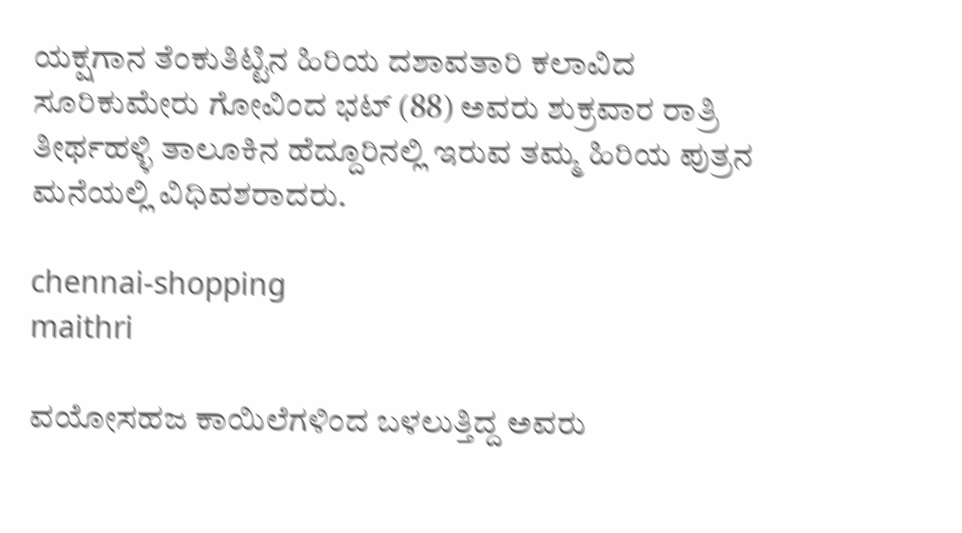ಯಕ್ಷಗಾನ ತೆಂಕುತಿಟ್ಟಿನ ಹಿರಿಯ ದಶಾವತಾರಿ ಕಲಾವಿದ ಸೂರಿಕುಮೇರು ಗೋವಿಂದ ಭಟ್ (88) ಅವರು ಶುಕ್ರವಾರ ರಾತ್ರಿ ತೀರ್ಥಹಳ್ಳಿ ತಾಲೂಕಿನ ಹೆದ್ದೂರಿನಲ್ಲಿ ಇರುವ ತಮ್ಮ ಹಿರಿಯ ಪುತ್ರನ ಮನೆಯಲ್ಲಿ ವಿಧಿವಶರಾದರು.

chennai-shopping
maithri

ವಯೋಸಹಜ ಕಾಯಿಲೆಗಳಿಂದ ಬಳಲುತ್ತಿದ್ದ ಅವರು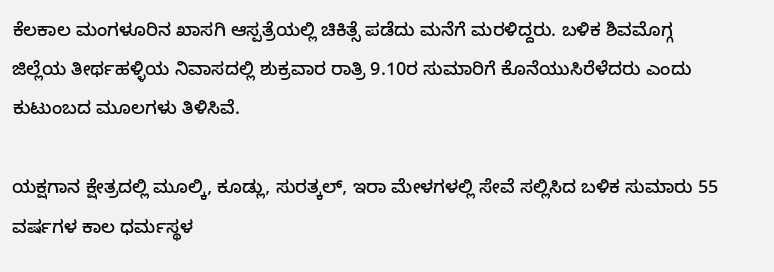ಕೆಲಕಾಲ ಮಂಗಳೂರಿನ ಖಾಸಗಿ ಆಸ್ಪತ್ರೆಯಲ್ಲಿ ಚಿಕಿತ್ಸೆ ಪಡೆದು ಮನೆಗೆ ಮರಳಿದ್ದರು. ಬಳಿಕ ಶಿವಮೊಗ್ಗ ಜಿಲ್ಲೆಯ ತೀರ್ಥಹಳ್ಳಿಯ ನಿವಾಸದಲ್ಲಿ ಶುಕ್ರವಾರ ರಾತ್ರಿ 9.10ರ ಸುಮಾರಿಗೆ ಕೊನೆಯುಸಿರೆಳೆದರು ಎಂದು ಕುಟುಂಬದ ಮೂಲಗಳು ತಿಳಿಸಿವೆ.

ಯಕ್ಷಗಾನ ಕ್ಷೇತ್ರದಲ್ಲಿ ಮೂಲ್ಕಿ, ಕೂಡ್ಲು, ಸುರತ್ಕಲ್, ಇರಾ ಮೇಳಗಳಲ್ಲಿ ಸೇವೆ ಸಲ್ಲಿಸಿದ ಬಳಿಕ ಸುಮಾರು 55 ವರ್ಷಗಳ ಕಾಲ ಧರ್ಮಸ್ಥಳ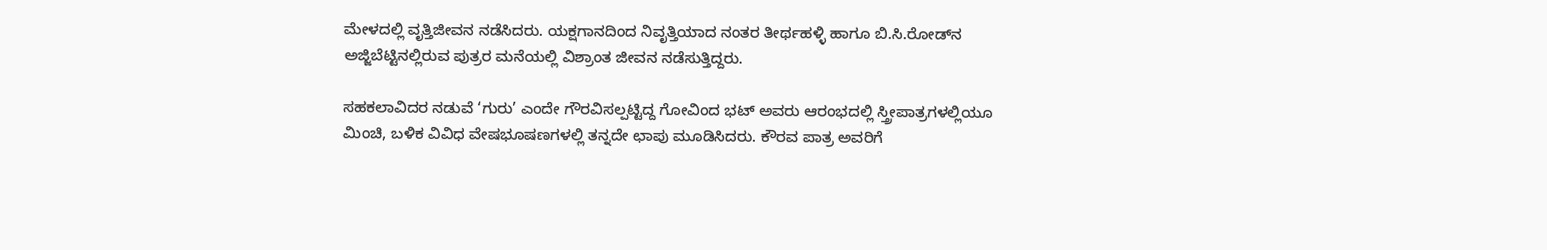ಮೇಳದಲ್ಲಿ ವೃತ್ತಿಜೀವನ ನಡೆಸಿದರು. ಯಕ್ಷಗಾನದಿಂದ ನಿವೃತ್ತಿಯಾದ ನಂತರ ತೀರ್ಥಹಳ್ಳಿ ಹಾಗೂ ಬಿ.ಸಿ.ರೋಡ್‌ನ ಅಜ್ಜಿಬೆಟ್ಟಿನಲ್ಲಿರುವ ಪುತ್ರರ ಮನೆಯಲ್ಲಿ ವಿಶ್ರಾಂತ ಜೀವನ ನಡೆಸುತ್ತಿದ್ದರು.

ಸಹಕಲಾವಿದರ ನಡುವೆ ‘ಗುರು’ ಎಂದೇ ಗೌರವಿಸಲ್ಪಟ್ಟಿದ್ದ ಗೋವಿಂದ ಭಟ್ ಅವರು ಆರಂಭದಲ್ಲಿ ಸ್ತ್ರೀಪಾತ್ರಗಳಲ್ಲಿಯೂ ಮಿಂಚಿ, ಬಳಿಕ ವಿವಿಧ ವೇಷಭೂಷಣಗಳಲ್ಲಿ ತನ್ನದೇ ಛಾಪು ಮೂಡಿಸಿದರು. ಕೌರವ ಪಾತ್ರ ಅವರಿಗೆ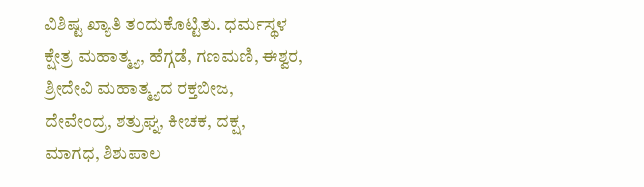ವಿಶಿಷ್ಟ ಖ್ಯಾತಿ ತಂದುಕೊಟ್ಟಿತು. ಧರ್ಮಸ್ಥಳ ಕ್ಷೇತ್ರ ಮಹಾತ್ಮ್ಯ, ಹೆಗ್ಗಡೆ, ಗಣಮಣಿ, ಈಶ್ವರ, ಶ್ರೀದೇವಿ ಮಹಾತ್ಮ್ಯದ ರಕ್ತಬೀಜ, ದೇವೇಂದ್ರ, ಶತ್ರುಘ್ನ, ಕೀಚಕ, ದಕ್ಷ, ಮಾಗಧ, ಶಿಶುಪಾಲ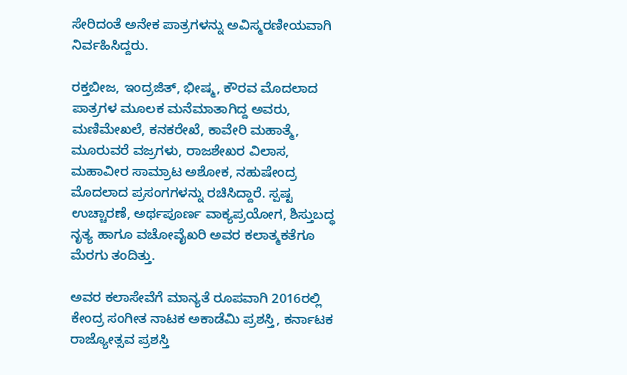ಸೇರಿದಂತೆ ಅನೇಕ ಪಾತ್ರಗಳನ್ನು ಅವಿಸ್ಮರಣೀಯವಾಗಿ ನಿರ್ವಹಿಸಿದ್ದರು.

ರಕ್ತಬೀಜ, ಇಂದ್ರಜಿತ್, ಭೀಷ್ಮ, ಕೌರವ ಮೊದಲಾದ ಪಾತ್ರಗಳ ಮೂಲಕ ಮನೆಮಾತಾಗಿದ್ದ ಅವರು, ಮಣಿಮೇಖಲೆ, ಕನಕರೇಖೆ, ಕಾವೇರಿ ಮಹಾತ್ಮೆ, ಮೂರುವರೆ ವಜ್ರಗಳು, ರಾಜಶೇಖರ ವಿಲಾಸ, ಮಹಾವೀರ ಸಾಮ್ರಾಟ ಅಶೋಕ, ನಹುಷೇಂದ್ರ ಮೊದಲಾದ ಪ್ರಸಂಗಗಳನ್ನು ರಚಿಸಿದ್ದಾರೆ. ಸ್ಪಷ್ಟ ಉಚ್ಚಾರಣೆ, ಅರ್ಥಪೂರ್ಣ ವಾಕ್ಯಪ್ರಯೋಗ, ಶಿಸ್ತುಬದ್ಧ ನೃತ್ಯ ಹಾಗೂ ವಚೋವೈಖರಿ ಅವರ ಕಲಾತ್ಮಕತೆಗೂ ಮೆರಗು ತಂದಿತ್ತು.

ಅವರ ಕಲಾಸೇವೆಗೆ ಮಾನ್ಯತೆ ರೂಪವಾಗಿ 2016ರಲ್ಲಿ ಕೇಂದ್ರ ಸಂಗೀತ ನಾಟಕ ಅಕಾಡೆಮಿ ಪ್ರಶಸ್ತಿ, ಕರ್ನಾಟಕ ರಾಜ್ಯೋತ್ಸವ ಪ್ರಶಸ್ತಿ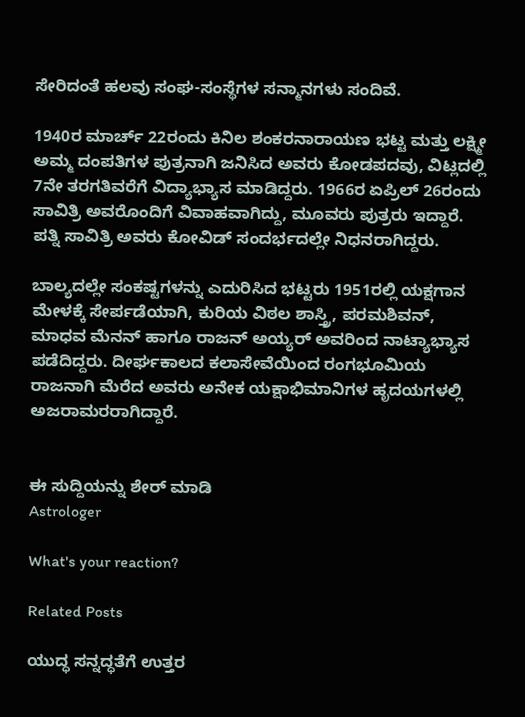ಸೇರಿದಂತೆ ಹಲವು ಸಂಘ-ಸಂಸ್ಥೆಗಳ ಸನ್ಮಾನಗಳು ಸಂದಿವೆ.

1940ರ ಮಾರ್ಚ್ 22ರಂದು ಕಿನಿಲ ಶಂಕರನಾರಾಯಣ ಭಟ್ಟ ಮತ್ತು ಲಕ್ಷ್ಮೀ ಅಮ್ಮ ದಂಪತಿಗಳ ಪುತ್ರನಾಗಿ ಜನಿಸಿದ ಅವರು ಕೋಡಪದವು, ವಿಟ್ಲದಲ್ಲಿ 7ನೇ ತರಗತಿವರೆಗೆ ವಿದ್ಯಾಭ್ಯಾಸ ಮಾಡಿದ್ದರು. 1966ರ ಏಪ್ರಿಲ್ 26ರಂದು ಸಾವಿತ್ರಿ ಅವರೊಂದಿಗೆ ವಿವಾಹವಾಗಿದ್ದು, ಮೂವರು ಪುತ್ರರು ಇದ್ದಾರೆ. ಪತ್ನಿ ಸಾವಿತ್ರಿ ಅವರು ಕೋವಿಡ್ ಸಂದರ್ಭದಲ್ಲೇ ನಿಧನರಾಗಿದ್ದರು.

ಬಾಲ್ಯದಲ್ಲೇ ಸಂಕಷ್ಟಗಳನ್ನು ಎದುರಿಸಿದ ಭಟ್ಟರು 1951ರಲ್ಲಿ ಯಕ್ಷಗಾನ ಮೇಳಕ್ಕೆ ಸೇರ್ಪಡೆಯಾಗಿ, ಕುರಿಯ ವಿಠಲ ಶಾಸ್ತ್ರಿ, ಪರಮಶಿವನ್, ಮಾಧವ ಮೆನನ್ ಹಾಗೂ ರಾಜನ್ ಅಯ್ಯರ್ ಅವರಿಂದ ನಾಟ್ಯಾಭ್ಯಾಸ ಪಡೆದಿದ್ದರು. ದೀರ್ಘಕಾಲದ ಕಲಾಸೇವೆಯಿಂದ ರಂಗಭೂಮಿಯ ರಾಜನಾಗಿ ಮೆರೆದ ಅವರು ಅನೇಕ ಯಕ್ಷಾಭಿಮಾನಿಗಳ ಹೃದಯಗಳಲ್ಲಿ ಅಜರಾಮರರಾಗಿದ್ದಾರೆ.


ಈ ಸುದ್ದಿಯನ್ನು ಶೇರ್ ಮಾಡಿ
Astrologer

What's your reaction?

Related Posts

ಯುದ್ಧ ಸನ್ನದ್ಧತೆಗೆ ಉತ್ತರ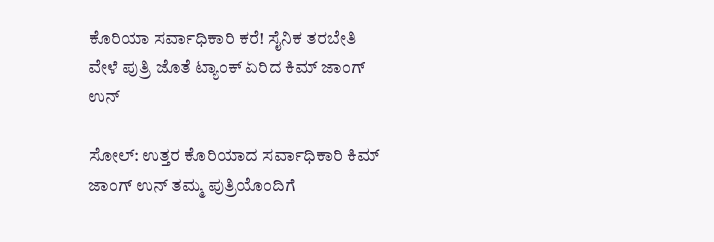ಕೊರಿಯಾ ಸರ್ವಾಧಿಕಾರಿ ಕರೆ! ಸೈನಿಕ ತರಬೇತಿ ವೇಳೆ ಪುತ್ರಿ ಜೊತೆ ಟ್ಯಾಂಕ್ ಏರಿದ ಕಿಮ್ ಜಾಂಗ್ ಉನ್

ಸೋಲ್: ಉತ್ತರ ಕೊರಿಯಾದ ಸರ್ವಾಧಿಕಾರಿ ಕಿಮ್ ಜಾಂಗ್ ಉನ್ ತಮ್ಮ ಪುತ್ರಿಯೊಂದಿಗೆ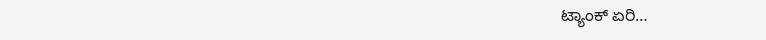ಟ್ಯಾಂಕ್ ಏರಿ…